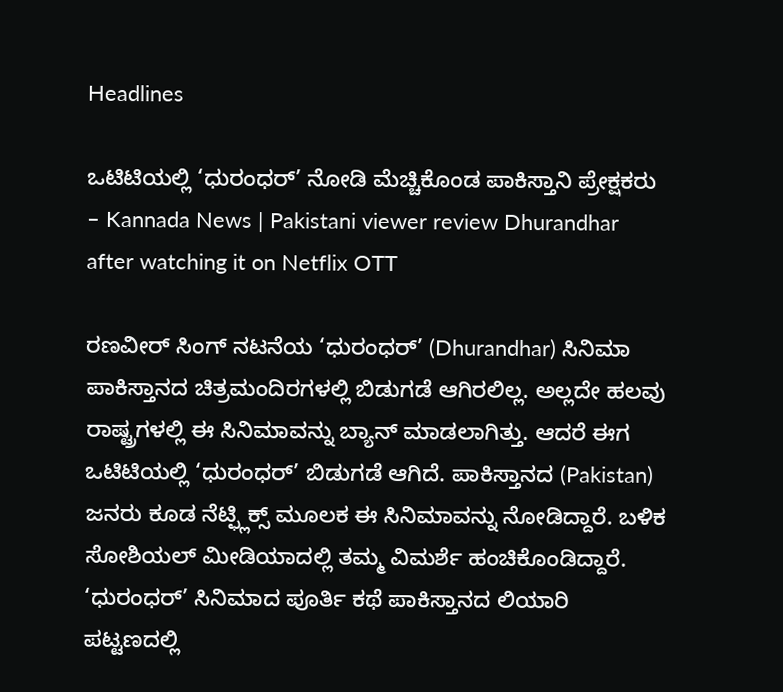Headlines

ಒಟಿಟಿಯಲ್ಲಿ ‘ಧುರಂಧರ್’ ನೋಡಿ ಮೆಚ್ಚಿಕೊಂಡ ಪಾಕಿಸ್ತಾನಿ ಪ್ರೇಕ್ಷಕರು – Kannada News | Pakistani viewer review Dhurandhar after watching it on Netflix OTT

ರಣವೀರ್ ಸಿಂಗ್ ನಟನೆಯ ‘ಧುರಂಧರ್’ (Dhurandhar) ಸಿನಿಮಾ ಪಾಕಿಸ್ತಾನದ ಚಿತ್ರಮಂದಿರಗಳಲ್ಲಿ ಬಿಡುಗಡೆ ಆಗಿರಲಿಲ್ಲ. ಅಲ್ಲದೇ ಹಲವು ರಾಷ್ಟ್ರಗಳಲ್ಲಿ ಈ ಸಿನಿಮಾವನ್ನು ಬ್ಯಾನ್ ಮಾಡಲಾಗಿತ್ತು. ಆದರೆ ಈಗ ಒಟಿಟಿಯಲ್ಲಿ ‘ಧುರಂಧರ್’ ಬಿಡುಗಡೆ ಆಗಿದೆ. ಪಾಕಿಸ್ತಾನದ (Pakistan) ಜನರು ಕೂಡ ನೆಟ್ಫ್ಲಿಕ್ಸ್ ಮೂಲಕ ಈ ಸಿನಿಮಾವನ್ನು ನೋಡಿದ್ದಾರೆ. ಬಳಿಕ ಸೋಶಿಯಲ್ ಮೀಡಿಯಾದಲ್ಲಿ ತಮ್ಮ ವಿಮರ್ಶೆ ಹಂಚಿಕೊಂಡಿದ್ದಾರೆ. ‘ಧುರಂಧರ್’ ಸಿನಿಮಾದ ಪೂರ್ತಿ ಕಥೆ ಪಾಕಿಸ್ತಾನದ ಲಿಯಾರಿ ಪಟ್ಟಣದಲ್ಲಿ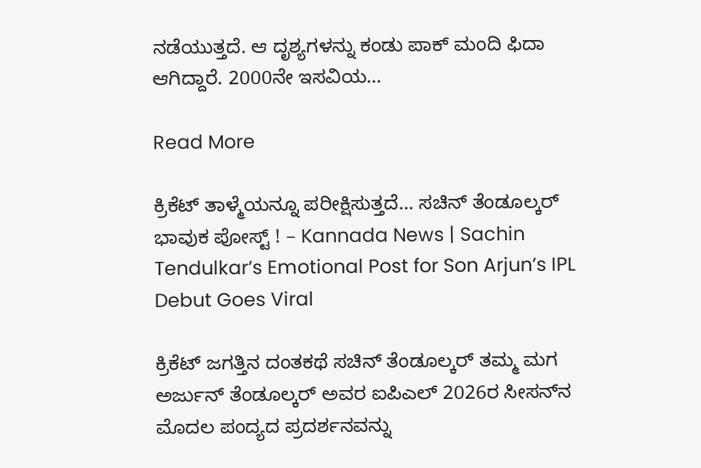ನಡೆಯುತ್ತದೆ. ಆ ದೃಶ್ಯಗಳನ್ನು ಕಂಡು ಪಾಕ್ ಮಂದಿ ಫಿದಾ ಆಗಿದ್ದಾರೆ. 2000ನೇ ಇಸವಿಯ…

Read More

ಕ್ರಿಕೆಟ್ ತಾಳ್ಮೆಯನ್ನೂ ಪರೀಕ್ಷಿಸುತ್ತದೆ… ಸಚಿನ್ ತೆಂಡೂಲ್ಕರ್ ಭಾವುಕ ಪೋಸ್ಟ್ ! – Kannada News | Sachin Tendulkar’s Emotional Post for Son Arjun’s IPL Debut Goes Viral

ಕ್ರಿಕೆಟ್ ಜಗತ್ತಿನ ದಂತಕಥೆ ಸಚಿನ್ ತೆಂಡೂಲ್ಕರ್ ತಮ್ಮ ಮಗ ಅರ್ಜುನ್ ತೆಂಡೂಲ್ಕರ್ ಅವರ ಐಪಿಎಲ್ 2026ರ ಸೀಸನ್‌ನ ಮೊದಲ ಪಂದ್ಯದ ಪ್ರದರ್ಶನವನ್ನು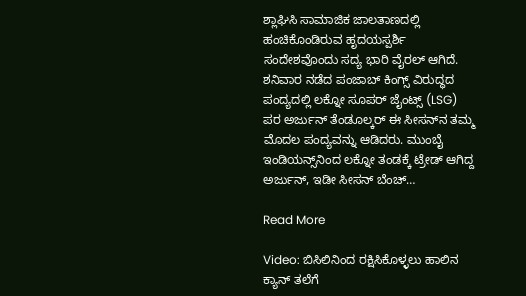ಶ್ಲಾಘಿಸಿ ಸಾಮಾಜಿಕ ಜಾಲತಾಣದಲ್ಲಿ ಹಂಚಿಕೊಂಡಿರುವ ಹೃದಯಸ್ಪರ್ಶಿ ಸಂದೇಶವೊಂದು ಸದ್ಯ ಭಾರಿ ವೈರಲ್ ಆಗಿದೆ. ಶನಿವಾರ ನಡೆದ ಪಂಜಾಬ್ ಕಿಂಗ್ಸ್ ವಿರುದ್ಧದ ಪಂದ್ಯದಲ್ಲಿ ಲಕ್ನೋ ಸೂಪರ್ ಜೈಂಟ್ಸ್ (LSG) ಪರ ಅರ್ಜುನ್ ತೆಂಡೂಲ್ಕರ್ ಈ ಸೀಸನ್‌ನ ತಮ್ಮ ಮೊದಲ ಪಂದ್ಯವನ್ನು ಆಡಿದರು. ಮುಂಬೈ ಇಂಡಿಯನ್ಸ್‌ನಿಂದ ಲಕ್ನೋ ತಂಡಕ್ಕೆ ಟ್ರೇಡ್ ಆಗಿದ್ದ ಅರ್ಜುನ್, ಇಡೀ ಸೀಸನ್ ಬೆಂಚ್…

Read More

Video: ಬಿಸಿಲಿನಿಂದ ರಕ್ಷಿಸಿಕೊಳ್ಳಲು ಹಾಲಿನ ಕ್ಯಾನ್ ತಲೆಗೆ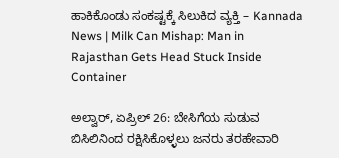ಹಾಕಿಕೊಂಡು ಸಂಕಷ್ಟಕ್ಕೆ ಸಿಲುಕಿದ ವ್ಯಕ್ತಿ – Kannada News | Milk Can Mishap: Man in Rajasthan Gets Head Stuck Inside Container

ಅಲ್ವಾರ್, ಏಪ್ರಿಲ್ 26: ಬೇಸಿಗೆಯ ಸುಡುವ ಬಿಸಿಲಿನಿಂದ ರಕ್ಷಿಸಿಕೊಳ್ಳಲು ಜನರು ತರಹೇವಾರಿ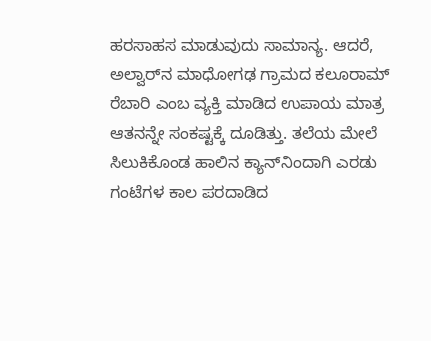ಹರಸಾಹಸ ಮಾಡುವುದು ಸಾಮಾನ್ಯ. ಆದರೆ, ಅಲ್ವಾರ್‌ನ ಮಾಧೋಗಢ ಗ್ರಾಮದ ಕಲೂರಾಮ್ ರೆಬಾರಿ ಎಂಬ ವ್ಯಕ್ತಿ ಮಾಡಿದ ಉಪಾಯ ಮಾತ್ರ ಆತನನ್ನೇ ಸಂಕಷ್ಟಕ್ಕೆ ದೂಡಿತ್ತು. ತಲೆಯ ಮೇಲೆ ಸಿಲುಕಿಕೊಂಡ ಹಾಲಿನ ಕ್ಯಾನ್‌ನಿಂದಾಗಿ ಎರಡು ಗಂಟೆಗಳ ಕಾಲ ಪರದಾಡಿದ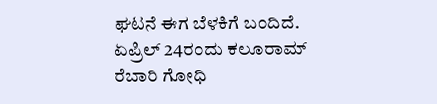ಘಟನೆ ಈಗ ಬೆಳಕಿಗೆ ಬಂದಿದೆ. ಏಪ್ರಿಲ್ 24ರಂದು ಕಲೂರಾಮ್ ರೆಬಾರಿ ಗೋಧಿ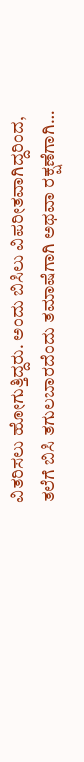ವಿತರಿಸಲು ಹೋಗುತ್ತಿದ್ದರು. ಅಂದು ಬಿಸಿಲು ವಿಪರೀತವಾಗಿದ್ದರಿಂದ, ತಲೆಗೆ ಬಿಸಿ ತಗುಲಬಾರದೆಂದು ತಮಾಷೆಗಾಗಿ ಅಥವಾ ರಕ್ಷಣೆಗಾಗಿ…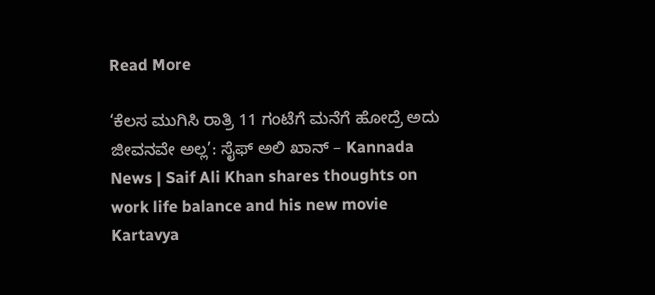Read More

‘ಕೆಲಸ ಮುಗಿಸಿ ರಾತ್ರಿ 11 ಗಂಟೆಗೆ ಮನೆಗೆ ಹೋದ್ರೆ ಅದು ಜೀವನವೇ ಅಲ್ಲ’: ಸೈಫ್ ಅಲಿ ಖಾನ್ – Kannada News | Saif Ali Khan shares thoughts on work life balance and his new movie Kartavya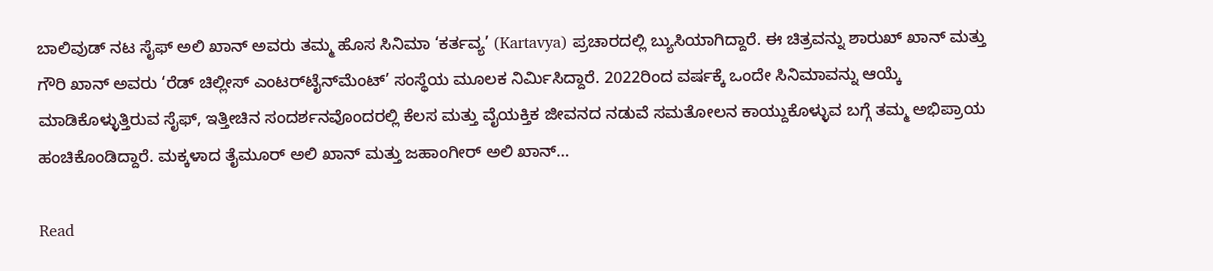ಬಾಲಿವುಡ್ ನಟ ಸೈಫ್ ಅಲಿ ಖಾನ್ ಅವರು ತಮ್ಮ ಹೊಸ ಸಿನಿಮಾ ‘ಕರ್ತವ್ಯ’ (Kartavya) ಪ್ರಚಾರದಲ್ಲಿ ಬ್ಯುಸಿಯಾಗಿದ್ದಾರೆ. ಈ ಚಿತ್ರವನ್ನು ಶಾರುಖ್ ಖಾನ್ ಮತ್ತು ಗೌರಿ ಖಾನ್ ಅವರು ‘ರೆಡ್ ಚಿಲ್ಲೀಸ್ ಎಂಟರ್‌ಟೈನ್‌ಮೆಂಟ್’ ಸಂಸ್ಥೆಯ ಮೂಲಕ ನಿರ್ಮಿಸಿದ್ದಾರೆ. 2022ರಿಂದ ವರ್ಷಕ್ಕೆ ಒಂದೇ ಸಿನಿಮಾವನ್ನು ಆಯ್ಕೆ ಮಾಡಿಕೊಳ್ಳುತ್ತಿರುವ ಸೈಫ್, ಇತ್ತೀಚಿನ ಸಂದರ್ಶನವೊಂದರಲ್ಲಿ ಕೆಲಸ ಮತ್ತು ವೈಯಕ್ತಿಕ ಜೀವನದ ನಡುವೆ ಸಮತೋಲನ ಕಾಯ್ದುಕೊಳ್ಳುವ ಬಗ್ಗೆ ತಮ್ಮ ಅಭಿಪ್ರಾಯ ಹಂಚಿಕೊಂಡಿದ್ದಾರೆ. ಮಕ್ಕಳಾದ ತೈಮೂರ್ ಅಲಿ ಖಾನ್ ಮತ್ತು ಜಹಾಂಗೀರ್ ಅಲಿ ಖಾನ್…

Read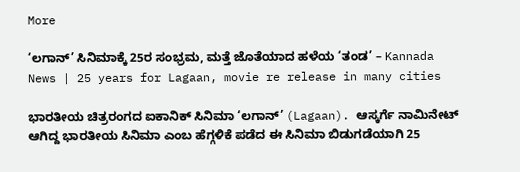More

‘ಲಗಾನ್’ ಸಿನಿಮಾಕ್ಕೆ 25ರ ಸಂಭ್ರಮ, ಮತ್ತೆ ಜೊತೆಯಾದ ಹಳೆಯ ‘ತಂಡ’ – Kannada News | 25 years for Lagaan, movie re release in many cities

ಭಾರತೀಯ ಚಿತ್ರರಂಗದ ಐಕಾನಿಕ್ ಸಿನಿಮಾ ‘ಲಗಾನ್’ (Lagaan). ಆಸ್ಕರ್ಗೆ ನಾಮಿನೇಟ್ ಆಗಿದ್ದ ಭಾರತೀಯ ಸಿನಿಮಾ ಎಂಬ ಹೆಗ್ಗಳಿಕೆ ಪಡೆದ ಈ ಸಿನಿಮಾ ಬಿಡುಗಡೆಯಾಗಿ 25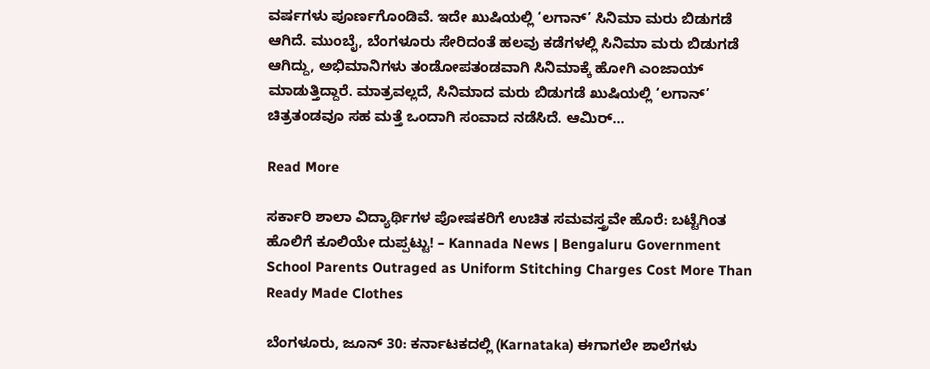ವರ್ಷಗಳು ಪೂರ್ಣಗೊಂಡಿವೆ. ಇದೇ ಖುಷಿಯಲ್ಲಿ ‘ಲಗಾನ್’ ಸಿನಿಮಾ ಮರು ಬಿಡುಗಡೆ ಆಗಿದೆ. ಮುಂಬೈ, ಬೆಂಗಳೂರು ಸೇರಿದಂತೆ ಹಲವು ಕಡೆಗಳಲ್ಲಿ ಸಿನಿಮಾ ಮರು ಬಿಡುಗಡೆ ಆಗಿದ್ದು, ಅಭಿಮಾನಿಗಳು ತಂಡೋಪತಂಡವಾಗಿ ಸಿನಿಮಾಕ್ಕೆ ಹೋಗಿ ಎಂಜಾಯ್ ಮಾಡುತ್ತಿದ್ದಾರೆ. ಮಾತ್ರವಲ್ಲದೆ, ಸಿನಿಮಾದ ಮರು ಬಿಡುಗಡೆ ಖುಷಿಯಲ್ಲಿ ‘ಲಗಾನ್’ ಚಿತ್ರತಂಡವೂ ಸಹ ಮತ್ತೆ ಒಂದಾಗಿ ಸಂವಾದ ನಡೆಸಿದೆ. ಆಮಿರ್…

Read More

ಸರ್ಕಾರಿ ಶಾಲಾ ವಿದ್ಯಾರ್ಥಿಗಳ ಪೋಷಕರಿಗೆ ಉಚಿತ ಸಮವಸ್ತ್ರವೇ ಹೊರೆ: ಬಟ್ಟೆಗಿಂತ ಹೊಲಿಗೆ ಕೂಲಿಯೇ ದುಪ್ಪಟ್ಟು! – Kannada News | Bengaluru Government School Parents Outraged as Uniform Stitching Charges Cost More Than Ready Made Clothes

ಬೆಂಗಳೂರು, ಜೂನ್ 30: ಕರ್ನಾಟಕದಲ್ಲಿ (Karnataka) ಈಗಾಗಲೇ ಶಾಲೆಗಳು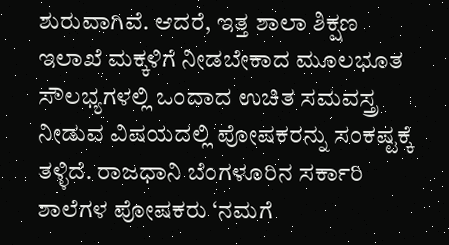ಶುರುವಾಗಿವೆ. ಆದರೆ, ಇತ್ತ ಶಾಲಾ ಶಿಕ್ಷಣ ಇಲಾಖೆ ಮಕ್ಕಳಿಗೆ ನೀಡಬೇಕಾದ ಮೂಲಭೂತ ಸೌಲಭ್ಯಗಳಲ್ಲಿ ಒಂದಾದ ಉಚಿತ ಸಮವಸ್ತ್ರ ನೀಡುವ ವಿಷಯದಲ್ಲಿ ಪೋಷಕರನ್ನು ಸಂಕಷ್ಟಕ್ಕೆ ತಳ್ಳಿದೆ. ರಾಜಧಾನಿ ಬೆಂಗಳೂರಿನ ಸರ್ಕಾರಿ ಶಾಲೆಗಳ ಪೋಷಕರು ‘ನಮಗೆ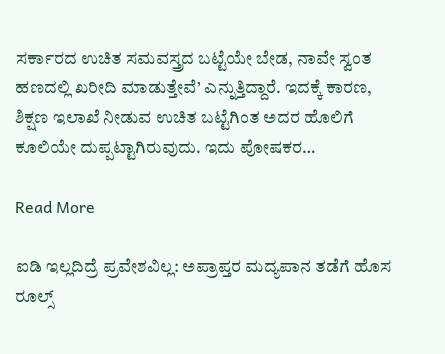ಸರ್ಕಾರದ ಉಚಿತ ಸಮವಸ್ತ್ರದ ಬಟ್ಟೆಯೇ ಬೇಡ, ನಾವೇ ಸ್ವಂತ ಹಣದಲ್ಲಿ ಖರೀದಿ ಮಾಡುತ್ತೇವೆ’ ಎನ್ನುತ್ತಿದ್ದಾರೆ. ಇದಕ್ಕೆ ಕಾರಣ, ಶಿಕ್ಷಣ ಇಲಾಖೆ ನೀಡುವ ಉಚಿತ ಬಟ್ಟೆಗಿಂತ ಅದರ ಹೊಲಿಗೆ ಕೂಲಿಯೇ ದುಪ್ಪಟ್ಟಾಗಿರುವುದು. ಇದು ಪೋಷಕರ…

Read More

ಐಡಿ ಇಲ್ಲದಿದ್ರೆ ಪ್ರವೇಶವಿಲ್ಲ: ಅಪ್ರಾಪ್ತರ ಮದ್ಯಪಾನ ತಡೆಗೆ ಹೊಸ ರೂಲ್ಸ್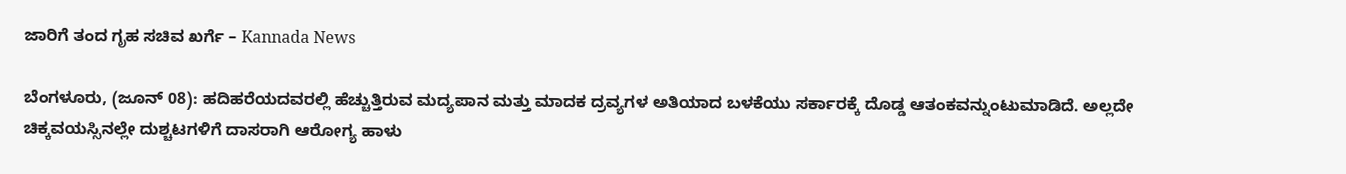ಜಾರಿಗೆ ತಂದ ಗೃಹ ಸಚಿವ ಖರ್ಗೆ – Kannada News

ಬೆಂಗಳೂರು, (ಜೂನ್ 08): ಹದಿಹರೆಯದವರಲ್ಲಿ ಹೆಚ್ಚುತ್ತಿರುವ ಮದ್ಯಪಾನ ಮತ್ತು ಮಾದಕ ದ್ರವ್ಯಗಳ ಅತಿಯಾದ ಬಳಕೆಯು ಸರ್ಕಾರಕ್ಕೆ ದೊಡ್ಡ ಆತಂಕವನ್ನುಂಟುಮಾಡಿದೆ. ಅಲ್ಲದೇ ಚಿಕ್ಕವಯಸ್ಸಿನಲ್ಲೇ ದುಶ್ಚಟಗಳಿಗೆ ದಾಸರಾಗಿ ಆರೋಗ್ಯ ಹಾಳು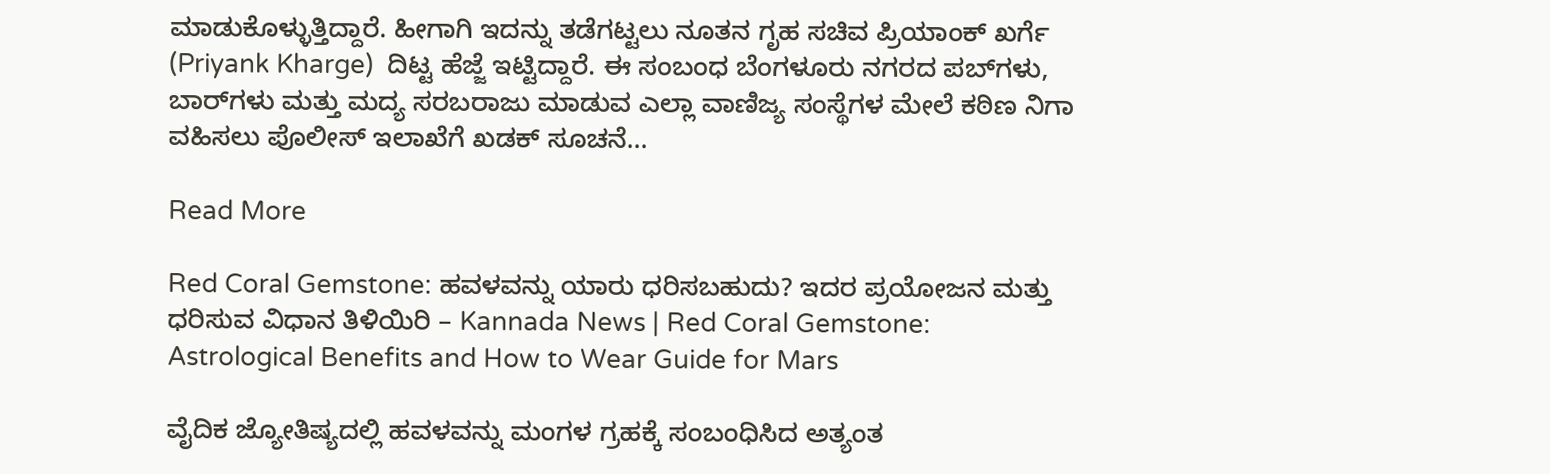ಮಾಡುಕೊಳ್ಳುತ್ತಿದ್ದಾರೆ. ಹೀಗಾಗಿ ಇದನ್ನು ತಡೆಗಟ್ಟಲು ನೂತನ ಗೃಹ ಸಚಿವ ಪ್ರಿಯಾಂಕ್ ಖರ್ಗೆ (Priyank Kharge)  ದಿಟ್ಟ ಹೆಜ್ಜೆ ಇಟ್ಟಿದ್ದಾರೆ. ಈ ಸಂಬಂಧ ಬೆಂಗಳೂರು ನಗರದ ಪಬ್‌ಗಳು, ಬಾರ್‌ಗಳು ಮತ್ತು ಮದ್ಯ ಸರಬರಾಜು ಮಾಡುವ ಎಲ್ಲಾ ವಾಣಿಜ್ಯ ಸಂಸ್ಥೆಗಳ ಮೇಲೆ ಕಠಿಣ ನಿಗಾ ವಹಿಸಲು ಪೊಲೀಸ್ ಇಲಾಖೆಗೆ ಖಡಕ್ ಸೂಚನೆ…

Read More

Red Coral Gemstone: ಹವಳವನ್ನು ಯಾರು ಧರಿಸಬಹುದು? ಇದರ ಪ್ರಯೋಜನ ಮತ್ತು ಧರಿಸುವ ವಿಧಾನ ತಿಳಿಯಿರಿ – Kannada News | Red Coral Gemstone: Astrological Benefits and How to Wear Guide for Mars

ವೈದಿಕ ಜ್ಯೋತಿಷ್ಯದಲ್ಲಿ ಹವಳವನ್ನು ಮಂಗಳ ಗ್ರಹಕ್ಕೆ ಸಂಬಂಧಿಸಿದ ಅತ್ಯಂತ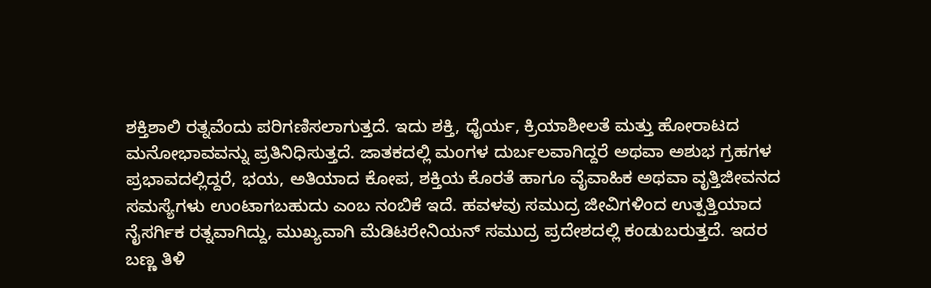ಶಕ್ತಿಶಾಲಿ ರತ್ನವೆಂದು ಪರಿಗಣಿಸಲಾಗುತ್ತದೆ. ಇದು ಶಕ್ತಿ, ಧೈರ್ಯ, ಕ್ರಿಯಾಶೀಲತೆ ಮತ್ತು ಹೋರಾಟದ ಮನೋಭಾವವನ್ನು ಪ್ರತಿನಿಧಿಸುತ್ತದೆ. ಜಾತಕದಲ್ಲಿ ಮಂಗಳ ದುರ್ಬಲವಾಗಿದ್ದರೆ ಅಥವಾ ಅಶುಭ ಗ್ರಹಗಳ ಪ್ರಭಾವದಲ್ಲಿದ್ದರೆ, ಭಯ, ಅತಿಯಾದ ಕೋಪ, ಶಕ್ತಿಯ ಕೊರತೆ ಹಾಗೂ ವೈವಾಹಿಕ ಅಥವಾ ವೃತ್ತಿಜೀವನದ ಸಮಸ್ಯೆಗಳು ಉಂಟಾಗಬಹುದು ಎಂಬ ನಂಬಿಕೆ ಇದೆ. ಹವಳವು ಸಮುದ್ರ ಜೀವಿಗಳಿಂದ ಉತ್ಪತ್ತಿಯಾದ ನೈಸರ್ಗಿಕ ರತ್ನವಾಗಿದ್ದು, ಮುಖ್ಯವಾಗಿ ಮೆಡಿಟರೇನಿಯನ್ ಸಮುದ್ರ ಪ್ರದೇಶದಲ್ಲಿ ಕಂಡುಬರುತ್ತದೆ. ಇದರ ಬಣ್ಣ ತಿಳಿ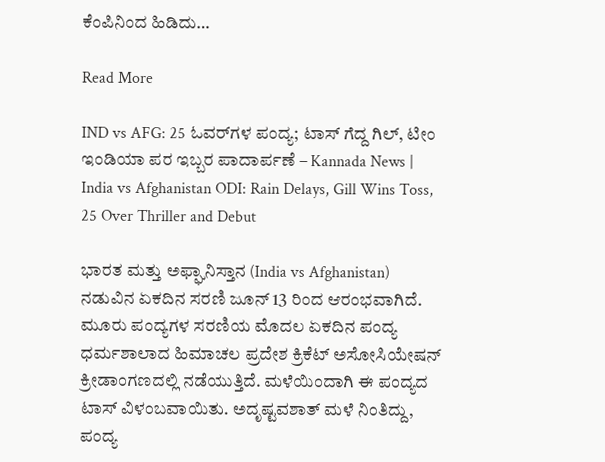ಕೆಂಪಿನಿಂದ ಹಿಡಿದು…

Read More

IND vs AFG: 25 ಓವರ್‌ಗಳ ಪಂದ್ಯ; ಟಾಸ್ ಗೆದ್ದ ಗಿಲ್, ಟೀಂ ಇಂಡಿಯಾ ಪರ ಇಬ್ಬರ ಪಾದಾರ್ಪಣೆ – Kannada News | India vs Afghanistan ODI: Rain Delays, Gill Wins Toss, 25 Over Thriller and Debut

ಭಾರತ ಮತ್ತು ಅಫ್ಘಾನಿಸ್ತಾನ (India vs Afghanistan) ನಡುವಿನ ಏಕದಿನ ಸರಣಿ ಜೂನ್ 13 ರಿಂದ ಆರಂಭವಾಗಿದೆ. ಮೂರು ಪಂದ್ಯಗಳ ಸರಣಿಯ ಮೊದಲ ಏಕದಿನ ಪಂದ್ಯ ಧರ್ಮಶಾಲಾದ ಹಿಮಾಚಲ ಪ್ರದೇಶ ಕ್ರಿಕೆಟ್ ಅಸೋಸಿಯೇಷನ್ ಕ್ರೀಡಾಂಗಣದಲ್ಲಿ ನಡೆಯುತ್ತಿದೆ. ಮಳೆಯಿಂದಾಗಿ ಈ ಪಂದ್ಯದ ಟಾಸ್ ವಿಳಂಬವಾಯಿತು. ಅದೃಷ್ಟವಶಾತ್ ಮಳೆ ನಿಂತಿದ್ದು, ಪಂದ್ಯ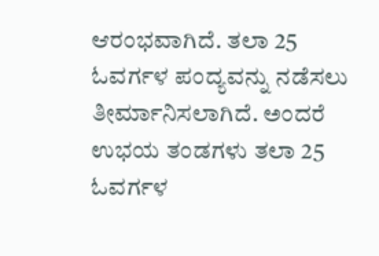ಆರಂಭವಾಗಿದೆ. ತಲಾ 25 ಓವರ್ಗಳ ಪಂದ್ಯವನ್ನು ನಡೆಸಲು ತೀರ್ಮಾನಿಸಲಾಗಿದೆ. ಅಂದರೆ ಉಭಯ ತಂಡಗಳು ತಲಾ 25 ಓವರ್ಗಳ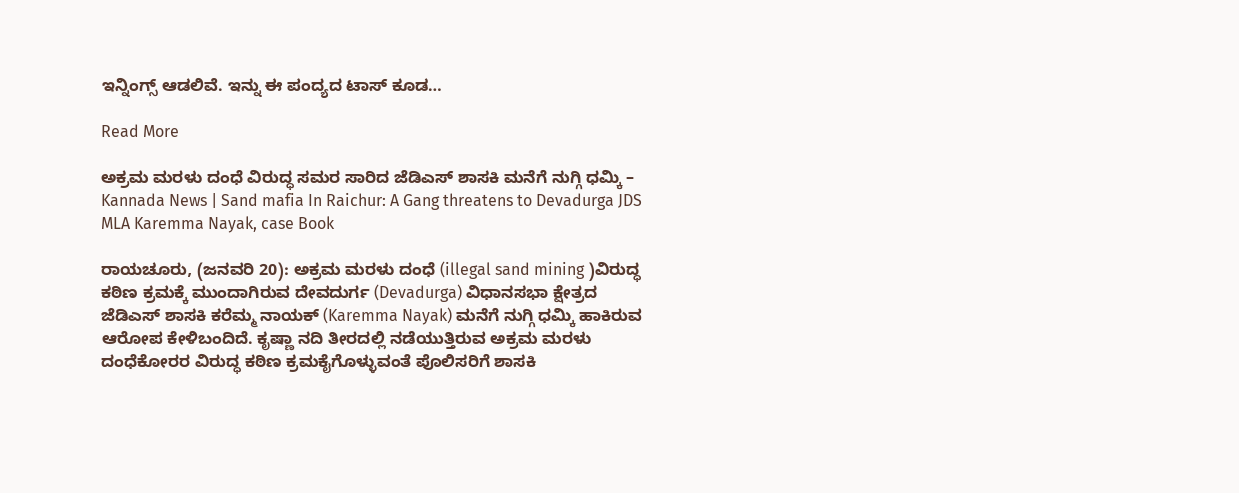ಇನ್ನಿಂಗ್ಸ್ ಆಡಲಿವೆ. ಇನ್ನು ಈ ಪಂದ್ಯದ ಟಾಸ್ ಕೂಡ…

Read More

ಅಕ್ರಮ ಮರಳು ದಂಧೆ ವಿರುದ್ಧ ಸಮರ ಸಾರಿದ ಜೆಡಿಎಸ್ ಶಾಸಕಿ ಮನೆಗೆ ನುಗ್ಗಿ ಧಮ್ಕಿ – Kannada News | Sand mafia In Raichur: A Gang threatens to Devadurga JDS MLA Karemma Nayak, case Book

ರಾಯಚೂರು, (ಜನವರಿ 20): ಅಕ್ರಮ ಮರಳು ದಂಧೆ (illegal sand mining )ವಿರುದ್ಧ ಕಠಿಣ ಕ್ರಮಕ್ಕೆ ಮುಂದಾಗಿರುವ ದೇವದುರ್ಗ (Devadurga) ವಿಧಾನಸಭಾ ಕ್ಷೇತ್ರದ ಜೆಡಿಎಸ್‌ ಶಾಸಕಿ ಕರೆಮ್ಮ ನಾಯಕ್ (Karemma Nayak) ಮನೆಗೆ ನುಗ್ಗಿ ಧಮ್ಕಿ ಹಾಕಿರುವ ಆರೋಪ ಕೇಳಿಬಂದಿದೆ. ಕೃಷ್ಣಾ ನದಿ ತೀರದಲ್ಲಿ ನಡೆಯುತ್ತಿರುವ ಅಕ್ರಮ ಮರಳು ದಂಧೆಕೋರರ ವಿರುದ್ಧ ಕಠಿಣ ಕ್ರಮಕೈಗೊಳ್ಳುವಂತೆ ಪೊಲಿಸರಿಗೆ ಶಾಸಕಿ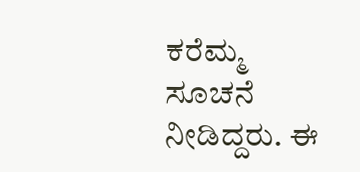ಕರೆಮ್ಮ ಸೂಚನೆ ನೀಡಿದ್ದರು. ಈ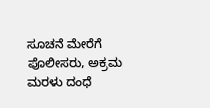ಸೂಚನೆ ಮೇರೆಗೆ ಪೊಲೀಸರು, ಅಕ್ರಮ ಮರಳು ದಂಧೆ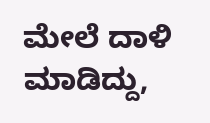ಮೇಲೆ ದಾಳಿ ಮಾಡಿದ್ದು,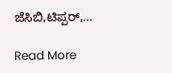ಜೆಸಿಬಿ,ಟಿಪ್ಪರ್,…

Read More